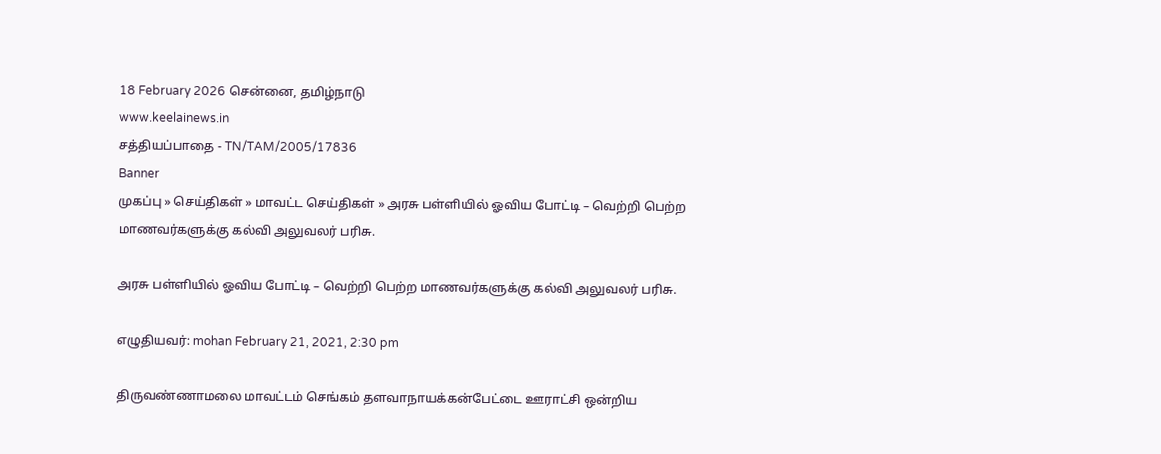18 February 2026 சென்னை, தமிழ்நாடு
www.keelainews.in
சத்தியப்பாதை - TN/TAM/2005/17836
Banner
முகப்பு » செய்திகள் » மாவட்ட செய்திகள் » அரசு பள்ளியில் ஓவிய போட்டி – வெற்றி பெற்ற மாணவர்களுக்கு கல்வி அலுவலர் பரிசு.

அரசு பள்ளியில் ஓவிய போட்டி – வெற்றி பெற்ற மாணவர்களுக்கு கல்வி அலுவலர் பரிசு.

எழுதியவர்: mohan February 21, 2021, 2:30 pm

திருவண்ணாமலை மாவட்டம் செங்கம் தளவாநாயக்கன்பேட்டை ஊராட்சி ஒன்றிய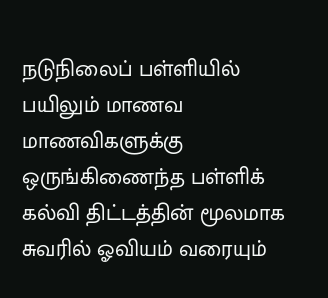நடுநிலைப் பள்ளியில் பயிலும் மாணவ மாணவிகளுக்கு ஒருங்கிணைந்த பள்ளிக் கல்வி திட்டத்தின் மூலமாக சுவரில் ஓவியம் வரையும்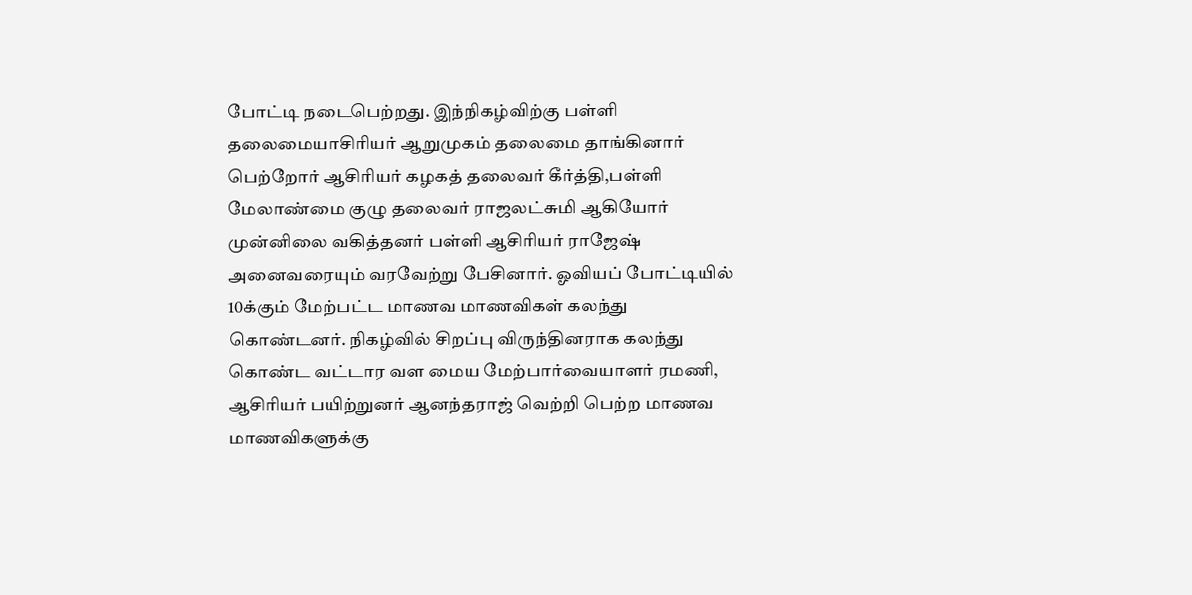போட்டி நடைபெற்றது. இந்நிகழ்விற்கு பள்ளி தலைமையாசிரியர் ஆறுமுகம் தலைமை தாங்கினார் பெற்றோர் ஆசிரியர் கழகத் தலைவர் கீர்த்தி,பள்ளி மேலாண்மை குழு தலைவர் ராஜலட்சுமி ஆகியோர் முன்னிலை வகித்தனர் பள்ளி ஆசிரியர் ராஜேஷ் அனைவரையும் வரவேற்று பேசினார். ஓவியப் போட்டியில் 10க்கும் மேற்பட்ட மாணவ மாணவிகள் கலந்து கொண்டனர். நிகழ்வில் சிறப்பு விருந்தினராக கலந்து கொண்ட வட்டார வள மைய மேற்பார்வையாளர் ரமணி, ஆசிரியர் பயிற்றுனர் ஆனந்தராஜ் வெற்றி பெற்ற மாணவ மாணவிகளுக்கு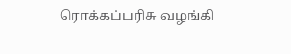ரொக்கப்பரிசு வழங்கி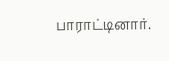பாராட்டினார்.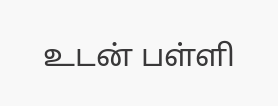உடன் பள்ளி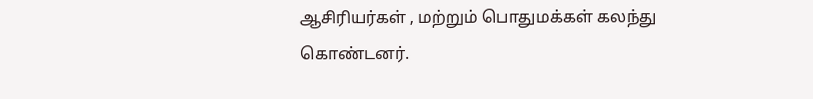ஆசிரியர்கள் , மற்றும் பொதுமக்கள் கலந்து கொண்டனர்.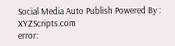Social Media Auto Publish Powered By : XYZScripts.com
error: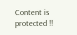Content is protected !!